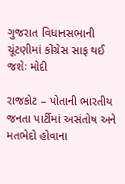ગુજરાત વિધાનસભાની ચૂંટણીમાં કોંગ્રેસ સાફ થઈ જશેઃ મોદી

રાજકોટ – પોતાની ભારતીય જનતા પાર્ટીમાં અસંતોષ અને મતભેદો હોવાના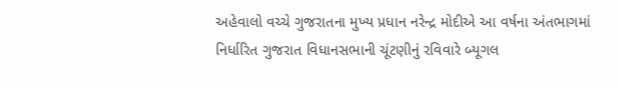અહેવાલો વચ્ચે ગુજરાતના મુખ્ય પ્રધાન નરેન્દ્ર મોદીએ આ વર્ષના અંતભાગમાં નિર્ધારિત ગુજરાત વિધાનસભાની ચૂંટણીનું રવિવારે બ્યૂગલ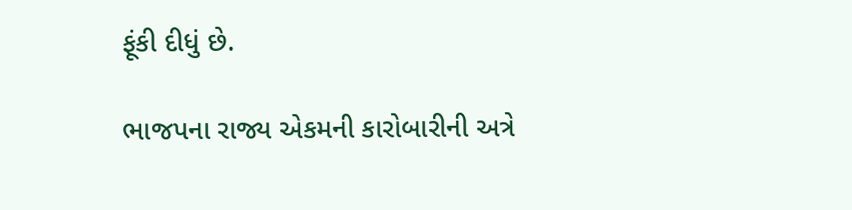ફૂંકી દીધું છે.

ભાજપના રાજ્ય એકમની કારોબારીની અત્રે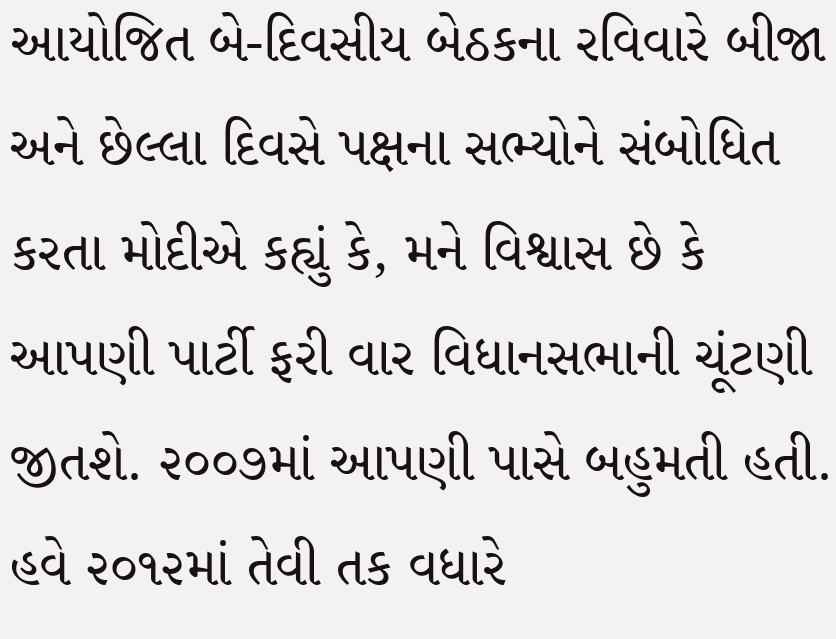આયોજિત બે-દિવસીય બેઠકના રવિવારે બીજા અને છેલ્લા દિવસે પક્ષના સભ્યોને સંબોધિત કરતા મોદીએ કહ્યું કે, મને વિશ્વાસ છે કે આપણી પાર્ટી ફરી વાર વિધાનસભાની ચૂંટણી જીતશે. ૨૦૦૭માં આપણી પાસે બહુમતી હતી. હવે ૨૦૧૨માં તેવી તક વધારે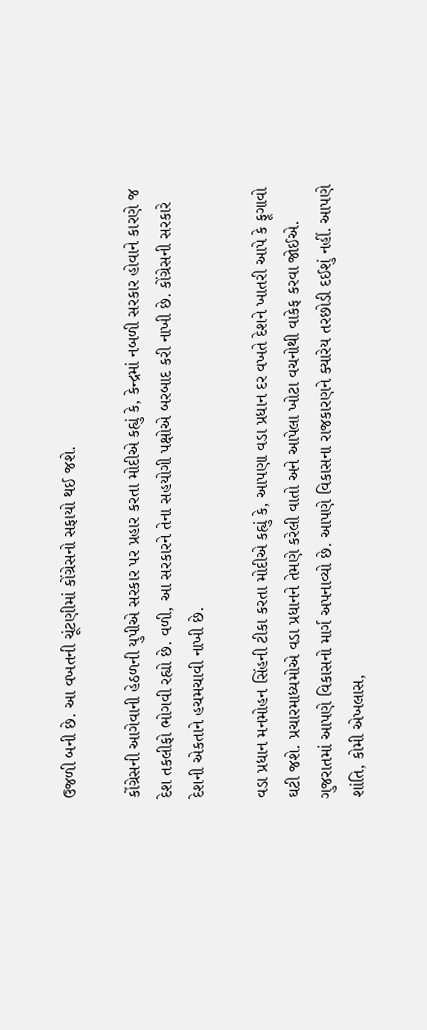ઉજળી બની છે. આ વખતની ચૂંટણીમાં કોંગ્રેસનો સફાયો થઈ જશે.

કોંગ્રેસની આગેવાની હેઠળની યુપીએ સરકાર પર પ્રહાર કરતા મોદીએ કહ્યું કે, કેન્દ્રમાં નબળી સરકાર હોવાને કારણે જ દેશ તકલીફો ભોગવી રહ્યો છે. વળી, આ સરકારને તેના સહયોગી પક્ષોએ બરબાદ કરી નાખી છે. કોંગ્રેસની સરકારે દેશની એકતાને હચમચાવી નાખી છે.

વડા પ્રધાન મનમોહન સિંહની ટીકા કરતા મોદીએ કહ્યું કે, આપણા વડા પ્રધાન દર વખતે દેશને ખાતરી આપે કે ફૂગાવો ઘટી જશે. પ્રચારમાધ્યમોએ વડા પ્રધાનને તેમણે કરેલી વાતો અને આપેલા ખોટા વચનોથી વાકેફ કરવા જોઈએ. ગુજરાતમાં આપણે વિકાસનો માર્ગ અપનાવ્યો છે. આપણે વિકાસના રાજકારણને ક્યારેય તરછોડી દઈશું નહીં. આપણે શાંતિ, કોમી એખલાસ,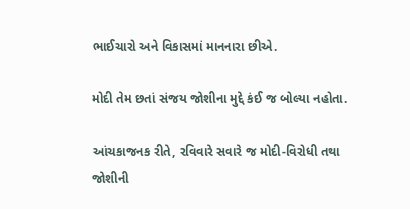ભાઈચારો અને વિકાસમાં માનનારા છીએ.

મોદી તેમ છતાં સંજય જોશીના મુદ્દે કંઈ જ બોલ્યા નહોતા.

આંચકાજનક રીતે, રવિવારે સવારે જ મોદી-વિરોધી તથા જોશીની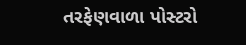તરફેણવાળા પોસ્ટરો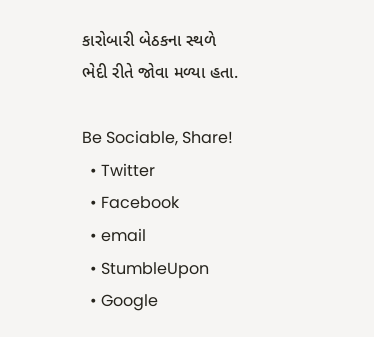કારોબારી બેઠકના સ્થળે ભેદી રીતે જોવા મળ્યા હતા.

Be Sociable, Share!
  • Twitter
  • Facebook
  • email
  • StumbleUpon
  • Google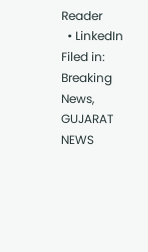Reader
  • LinkedIn
Filed in: Breaking News, GUJARAT NEWS